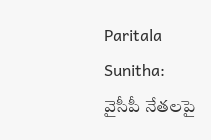Paritala Sunitha: వైసీపీ నేతలపై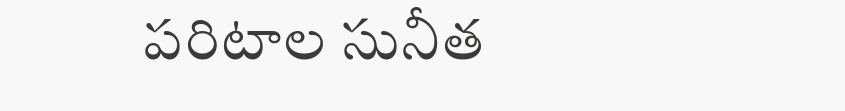పరిటాల సునీత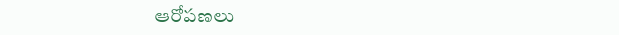ఆరోపణలు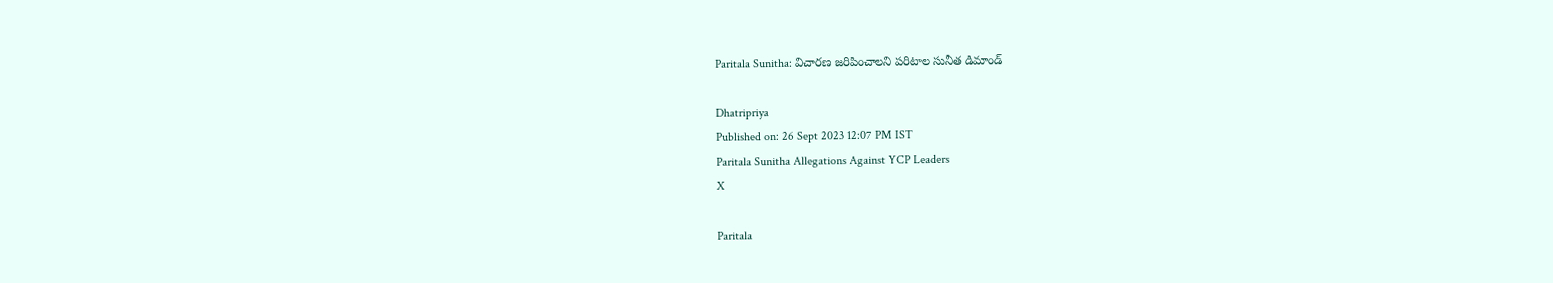Paritala Sunitha: విచారణ జరిపించాలని పరిటాల సునీత డిమాండ్

Dhatripriya
Published on: 26 Sept 2023 12:07 PM IST
Paritala Sunitha Allegations Against YCP Leaders
X

Paritala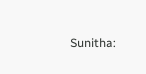Sunitha: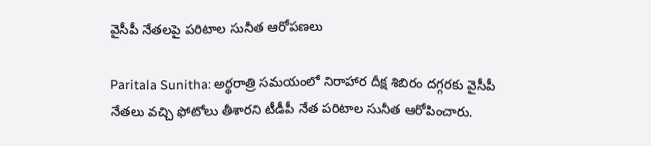వైసీపీ నేతలపై పరిటాల సునీత ఆరోపణలు

Paritala Sunitha: అర్థరాత్రి సమయంలో నిరాహార దీక్ష శిబిరం దగ్గరకు వైసీపీ నేతలు వచ్చి ఫోటోలు తీశారని టీడీపీ నేత పరిటాల సునీత ఆరోపించారు.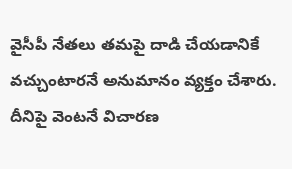వైసీపీ నేతలు తమపై దాడి చేయడానికే వచ్చుంటారనే అనుమానం వ్యక్తం చేశారు. దీనిపై వెంటనే విచారణ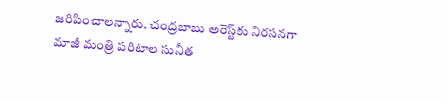జరిపించాలన్నారు. చంద్రబాబు అరెస్ట్‌కు నిరసనగా మాజీ మంత్రి పరిటాల సునీత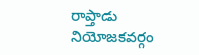రాప్తాడు నియోజకవర్గం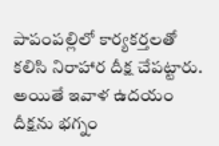పాపం‌పల్లి‌లో కార్యకర్తలతో కలిసి నిరాహార దీక్ష చేపట్టారు. అయితే ఇవాళ ఉదయం దీక్షను భగ్నం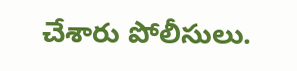చేశారు పోలీసులు.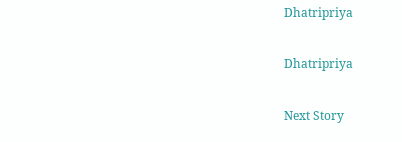Dhatripriya

Dhatripriya

Next Story